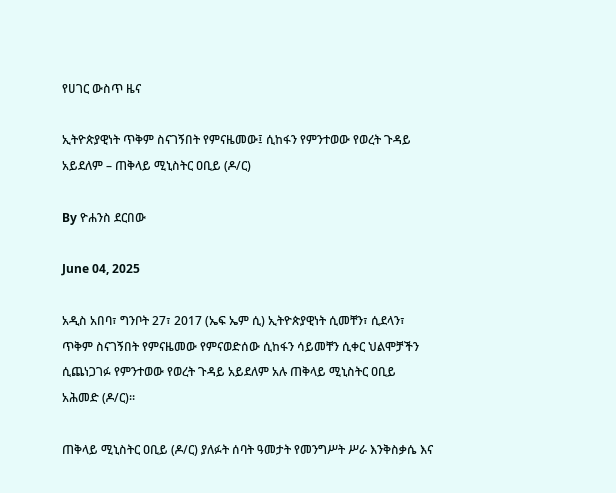የሀገር ውስጥ ዜና

ኢትዮጵያዊነት ጥቅም ስናገኝበት የምናዜመው፤ ሲከፋን የምንተወው የወረት ጉዳይ አይደለም – ጠቅላይ ሚኒስትር ዐቢይ (ዶ/ር)

By ዮሐንስ ደርበው

June 04, 2025

አዲስ አበባ፣ ግንቦት 27፣ 2017 (ኤፍ ኤም ሲ) ኢትዮጵያዊነት ሲመቸን፣ ሲደላን፣ ጥቅም ስናገኝበት የምናዜመው የምናወድሰው ሲከፋን ሳይመቸን ሲቀር ህልሞቻችን ሲጨነጋገፉ የምንተወው የወረት ጉዳይ አይደለም አሉ ጠቅላይ ሚኒስትር ዐቢይ አሕመድ (ዶ/ር)።

ጠቅላይ ሚኒስትር ዐቢይ (ዶ/ር) ያለፉት ሰባት ዓመታት የመንግሥት ሥራ እንቅስቃሴ እና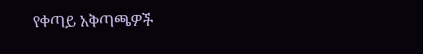የቀጣይ አቅጣጫዎች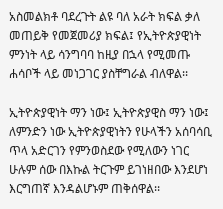አስመልክቶ ባደረጉት ልዩ ባለ አራት ክፍል ቃለ መጠይቅ የመጀመሪያ ክፍል፤ የኢትዮጵያዊነት ምንነት ላይ ሳንግባባ ከዚያ በኋላ የሚመጡ ሐሳቦች ላይ መነጋገር ያስቸግራል ብለዋል፡፡

ኢትዮጵያዊነት ማን ነው፤ ኢትዮጵያዊስ ማን ነው፤ ለምንድን ነው ኢትዮጵያዊነትን የሁላችን አሰባሳቢ ጥላ አድርገን የምንወስደው የሚለውን ነገር ሁሉም ሰው በእኩል ትርጉም ይገነዘበው እንደሆነ እርግጠኛ እንዳልሆኑም ጠቅሰዋል፡፡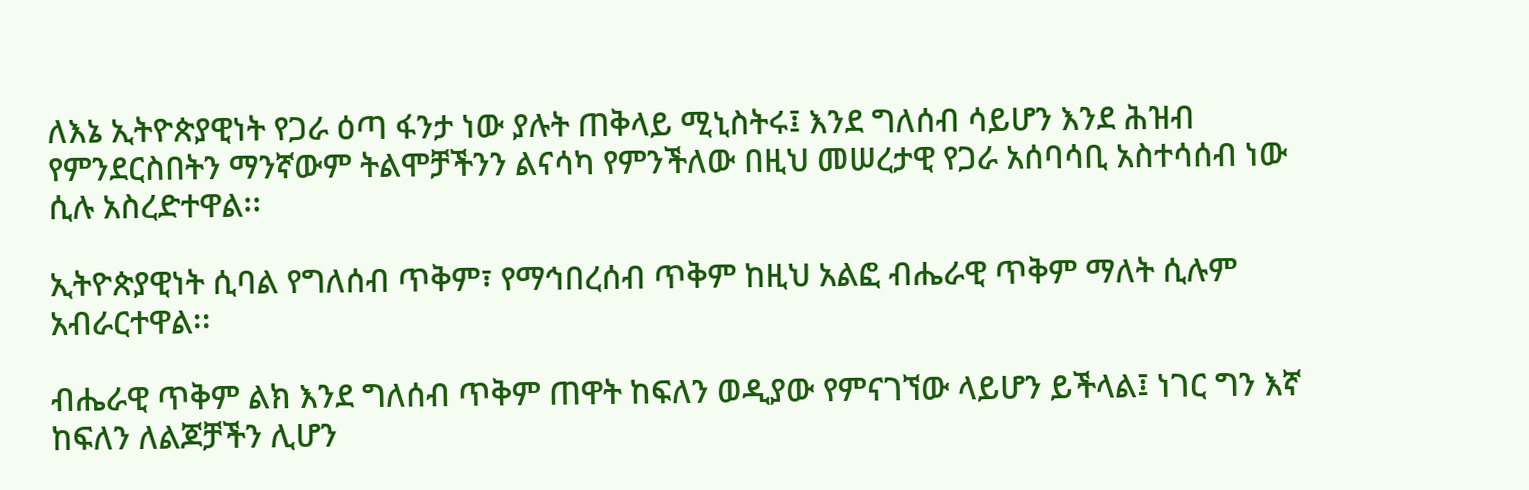ለእኔ ኢትዮጵያዊነት የጋራ ዕጣ ፋንታ ነው ያሉት ጠቅላይ ሚኒስትሩ፤ እንደ ግለሰብ ሳይሆን እንደ ሕዝብ የምንደርስበትን ማንኛውም ትልሞቻችንን ልናሳካ የምንችለው በዚህ መሠረታዊ የጋራ አሰባሳቢ አስተሳሰብ ነው ሲሉ አስረድተዋል፡፡

ኢትዮጵያዊነት ሲባል የግለሰብ ጥቅም፣ የማኅበረሰብ ጥቅም ከዚህ አልፎ ብሔራዊ ጥቅም ማለት ሲሉም አብራርተዋል፡፡

ብሔራዊ ጥቅም ልክ እንደ ግለሰብ ጥቅም ጠዋት ከፍለን ወዲያው የምናገኘው ላይሆን ይችላል፤ ነገር ግን እኛ ከፍለን ለልጆቻችን ሊሆን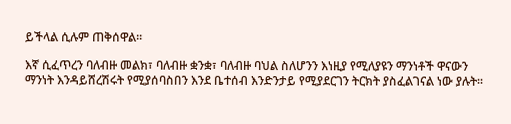ይችላል ሲሉም ጠቅሰዋል፡፡

እኛ ሲፈጥረን ባለብዙ መልክ፣ ባለብዙ ቋንቋ፣ ባለብዙ ባህል ስለሆንን እነዚያ የሚለያዩን ማንነቶች ዋናውን ማንነት እንዳይሸረሽሩት የሚያሰባስበን እንደ ቤተሰብ እንድንታይ የሚያደርገን ትርክት ያስፈልገናል ነው ያሉት፡፡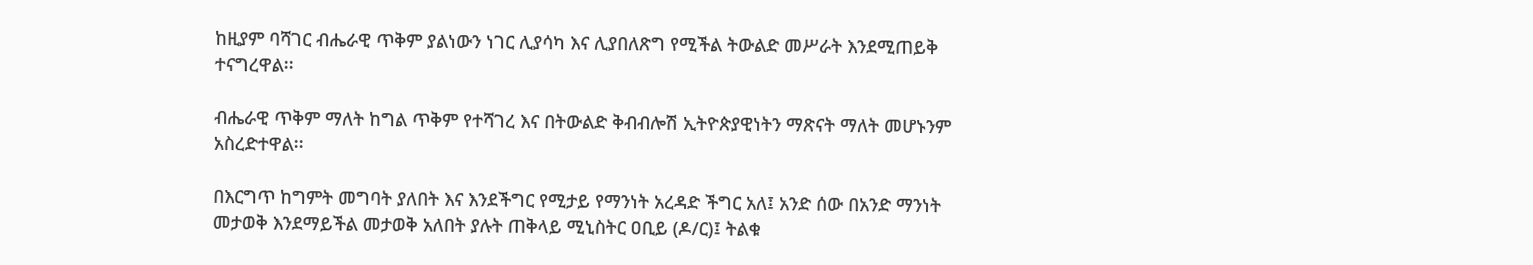ከዚያም ባሻገር ብሔራዊ ጥቅም ያልነውን ነገር ሊያሳካ እና ሊያበለጽግ የሚችል ትውልድ መሥራት እንደሚጠይቅ ተናግረዋል፡፡

ብሔራዊ ጥቅም ማለት ከግል ጥቅም የተሻገረ እና በትውልድ ቅብብሎሽ ኢትዮጵያዊነትን ማጽናት ማለት መሆኑንም አስረድተዋል፡፡

በእርግጥ ከግምት መግባት ያለበት እና እንደችግር የሚታይ የማንነት አረዳድ ችግር አለ፤ አንድ ሰው በአንድ ማንነት መታወቅ እንደማይችል መታወቅ አለበት ያሉት ጠቅላይ ሚኒስትር ዐቢይ (ዶ/ር)፤ ትልቁ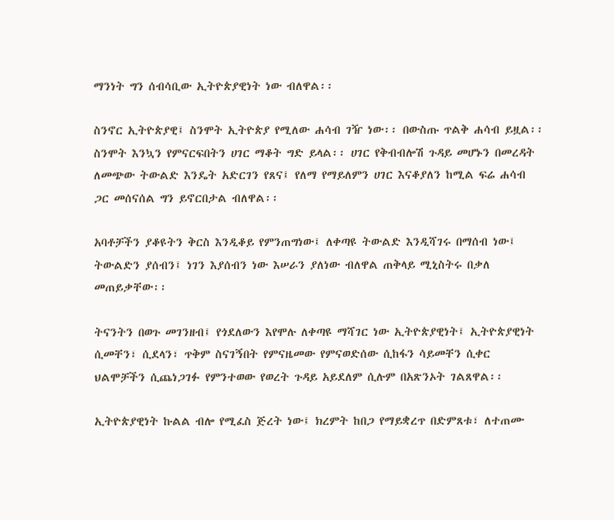ማንነት ግን ሰብሳቢው ኢትዮጵያዊነት ነው ብለዋል፡፡

ስንኖር ኢትዮጵያዊ፤ ስንሞት ኢትዮጵያ የሚለው ሐሳብ ገዥ ነው፡፡ በውስጡ ጥልቅ ሐሳብ ይዟል፡፡ ስንሞት እንኳን የምናርፍበትን ሀገር ማቆት ግድ ይላል፡፡ ሀገር የቅብብሎሽ ጉዳይ መሆኑን በመረዳት ለመጭው ትውልድ እንዴት አድርገን የጸና፤ የለማ የማይለምን ሀገር እናቆያለን ከሚል ፍሬ ሐሳብ ጋር መሰናሰል ግን ይኖርበታል ብለዋል፡፡

አባቶቻችን ያቆዩትን ቅርስ እንዲቆይ የምንጠግነው፤ ለቀጣዩ ትውልድ እንዲሻገሩ በማሰብ ነው፤ ትውልድን ያሰብን፤ ነገን እያሰብን ነው እሠራን ያለነው ብለዋል ጠቅላይ ሚኒስትሩ በቃለ መጠይቃቸው፡፡

ትናንትን በወጉ መገንዘብ፤ የጎደለውን እየሞሉ ለቀጣዩ ማሻገር ነው ኢትዮጵያዊነት፤ ኢትዮጵያዊነት ሲመቸን፣ ሲደላን፣ ጥቅም ስናገኝበት የምናዜመው የምናወድሰው ሲከፋን ሳይመቸን ሲቀር ህልሞቻችን ሲጨነጋገፉ የምንተወው የወረት ጉዳይ አይደለም ሲሉም በአጽንኦት ገልጸዋል፡፡

ኢትዮጵያዊነት ኩልል ብሎ የሚፈስ ጅረት ነው፤ ክረምት ከበጋ የማይቋረጥ በድምጸቱ፣ ለተጠሙ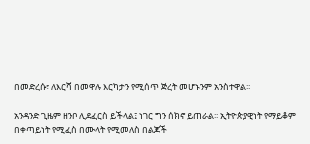በመድረሱ፣ ለእርሻ በመዋሉ እርካታን የሚሰጥ ጅረት መሆኑንም አንስተዋል፡፡

አንዳንድ ጊዜም ዘንቦ ሊደፈርስ ይችላል፤ ነገር ግን ሰክኖ ይጠራል፡፡ ኢትዮጵያዊነት የማይቆም በቀጣይነት የሚፈስ በሙላት የሚመለስ በልጆች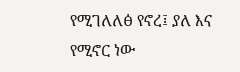የሚገለለፅ የኖረ፤ ያለ እና የሚኖር ነው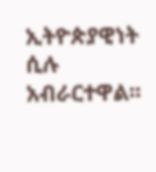ኢትዮጵያዊነት ሲሉ አብራርተዋል፡፡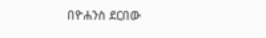በዮሐንስ ደርበው